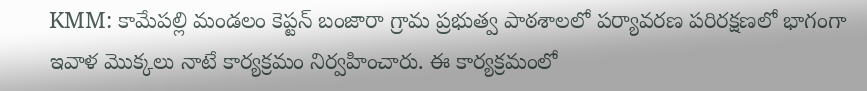KMM: కామేపల్లి మండలం కెప్టన్ బంజారా గ్రామ ప్రభుత్వ పాఠశాలలో పర్యావరణ పరిరక్షణలో భాగంగా ఇవాళ మొక్కలు నాటే కార్యక్రమం నిర్వహించారు. ఈ కార్యక్రమంలో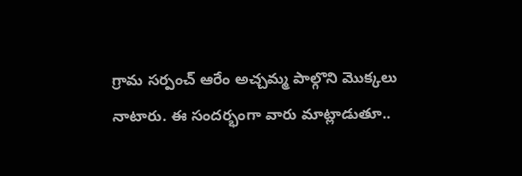గ్రామ సర్పంచ్ ఆరేం అచ్చమ్మ పాల్గొని మొక్కలు నాటారు. ఈ సందర్భంగా వారు మాట్లాడుతూ..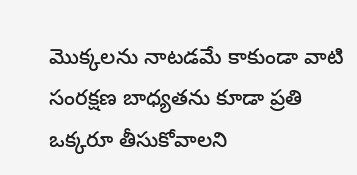మొక్కలను నాటడమే కాకుండా వాటి సంరక్షణ బాధ్యతను కూడా ప్రతి ఒక్కరూ తీసుకోవాలని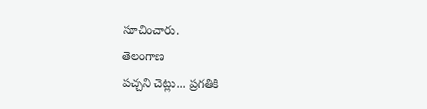సూచించారు.
తెలంగాణ
పచ్చని చెట్లు... ప్రగతికి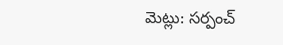మెట్లు: సర్పంచ్